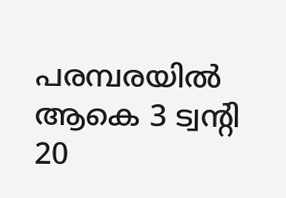പരമ്പരയിൽ ആകെ 3 ട്വന്‍റി 20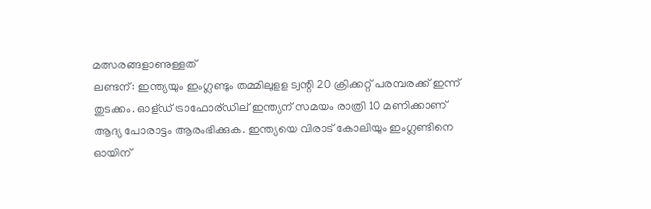മത്സരങ്ങളാണുള്ളത്
ലണ്ടന്: ഇന്ത്യയും ഇംഗ്ലണ്ടും തമ്മിലുളള ട്വന്റി 20 ക്രിക്കറ്റ് പരമ്പരക്ക് ഇന്ന് തുടക്കം. ഓള്ഡ് ട്രാഫോര്ഡില് ഇന്ത്യന് സമയം രാത്രി 10 മണിക്കാണ് ആദ്യ പോരാട്ടം ആരംഭിക്കുക. ഇന്ത്യയെ വിരാട് കോലിയും ഇംഗ്ലണ്ടിനെ ഓയിന്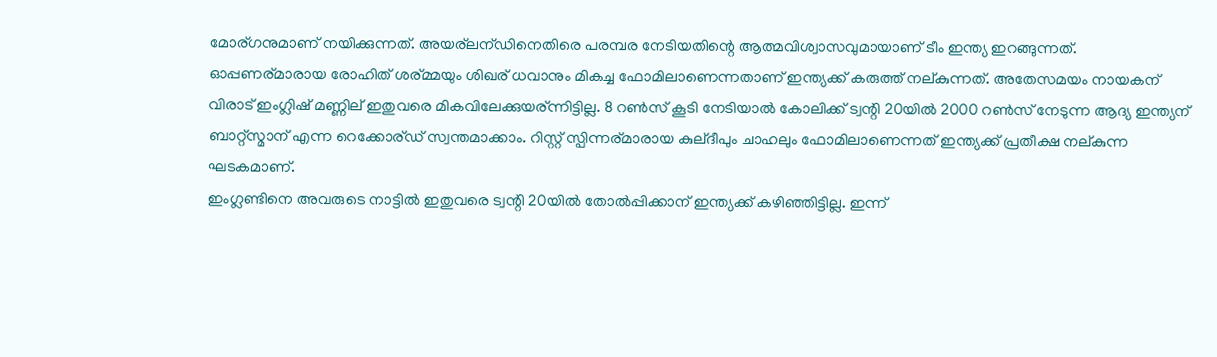മോര്ഗനുമാണ് നയിക്കുന്നത്. അയര്ലന്ഡിനെതിരെ പരമ്പര നേടിയതിന്റെ ആത്മവിശ്വാസവുമായാണ് ടീം ഇന്ത്യ ഇറങ്ങുന്നത്.
ഓപ്പണര്മാരായ രോഹിത് ശര്മ്മയും ശിഖര് ധവാനും മികച്ച ഫോമിലാണെന്നതാണ് ഇന്ത്യക്ക് കരുത്ത് നല്കുന്നത്. അതേസമയം നായകന് വിരാട് ഇംഗ്ലിഷ് മണ്ണില് ഇതുവരെ മികവിലേക്കുയര്ന്നിട്ടില്ല. 8 റൺസ് കൂടി നേടിയാൽ കോലിക്ക് ട്വന്റി 20യിൽ 2000 റൺസ് നേടുന്ന ആദ്യ ഇന്ത്യന് ബാറ്റ്സ്മാന് എന്ന റെക്കോര്ഡ് സ്വന്തമാക്കാം. റിസ്റ്റ് സ്പിന്നര്മാരായ കുല്ദീപും ചാഹലും ഫോമിലാണെന്നത് ഇന്ത്യക്ക് പ്രതീക്ഷ നല്കുന്ന ഘടകമാണ്.
ഇംഗ്ലണ്ടിനെ അവരുടെ നാട്ടിൽ ഇതുവരെ ട്വന്റി 20യിൽ തോൽപ്പിക്കാന് ഇന്ത്യക്ക് കഴിഞ്ഞിട്ടില്ല. ഇന്ന്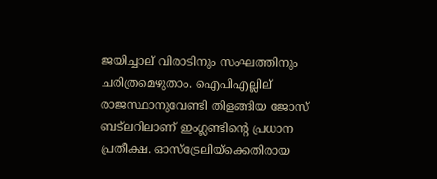ജയിച്ചാല് വിരാടിനും സംഘത്തിനും ചരിത്രമെഴുതാം. ഐപിഎല്ലില് രാജസ്ഥാനുവേണ്ടി തിളങ്ങിയ ജോസ് ബട്ലറിലാണ് ഇംഗ്ലണ്ടിന്റെ പ്രധാന പ്രതീക്ഷ. ഓസ്ട്രേലിയ്ക്കെതിരായ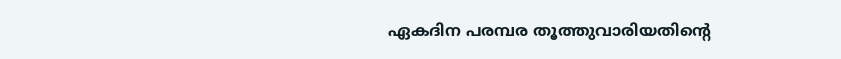ഏകദിന പരമ്പര തൂത്തുവാരിയതിന്റെ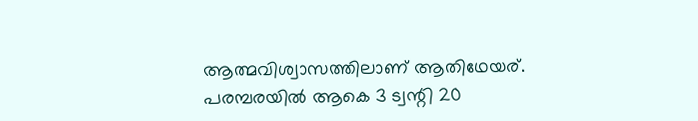ആത്മവിശ്വാസത്തിലാണ് ആതിഥേയര്. പരമ്പരയിൽ ആകെ 3 ട്വന്റി 20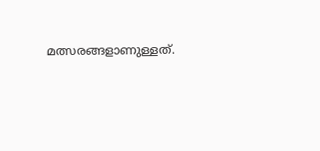മത്സരങ്ങളാണുള്ളത്.